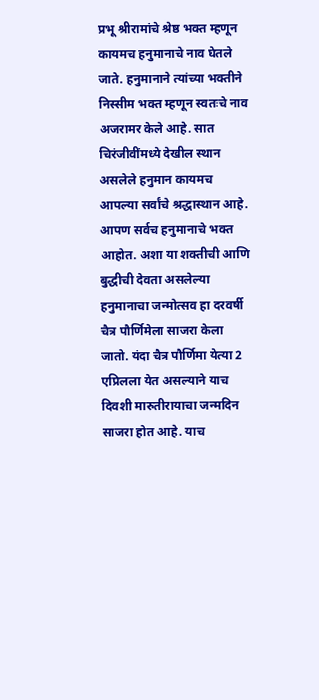प्रभू श्रीरामांचे श्रेष्ठ भक्त म्हणून कायमच हनुमानाचे नाव घेतले जाते. हनुमानाने त्यांच्या भक्तीने निस्सीम भक्त म्हणून स्वतःचे नाव अजरामर केले आहे. सात चिरंजीवींमध्ये देखील स्थान असलेले हनुमान कायमच आपल्या सर्वांचे श्रद्धास्थान आहे. आपण सर्वच हनुमानाचे भक्त आहोत. अशा या शक्तीची आणि बुद्धीची देवता असलेल्या हनुमानाचा जन्मोत्सव हा दरवर्षी चैत्र पौर्णिमेला साजरा केला जातो. यंदा चैत्र पौर्णिमा येत्या 2 एप्रिलला येत असल्याने याच दिवशी मारुतीरायाचा जन्मदिन साजरा होत आहे. याच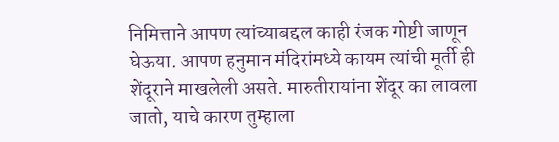निमित्ताने आपण त्यांच्याबद्दल काही रंजक गोष्टी जाणून घेऊया. आपण हनुमान मंदिरांमध्ये कायम त्यांची मूर्ती ही शेंदूराने माखलेली असते. मारुतीरायांना शेंदूर का लावला जातो, याचे कारण तुम्हाला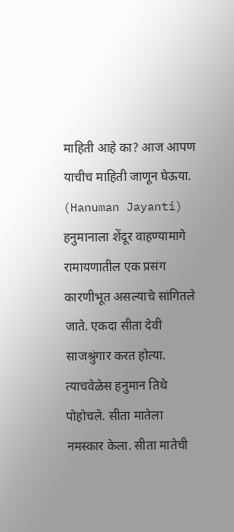माहिती आहे का? आज आपण याचीच माहिती जाणून घेऊया. (Hanuman Jayanti)
हनुमानाला शेंदूर वाहण्यामागे रामायणातील एक प्रसंग कारणीभूत असल्याचे सांगितले जाते. एकदा सीता देवी साजश्रुंगार करत होत्या. त्याचवेळेस हनुमान तिथे पोहोचले. सीता मातेला नमस्कार केला. सीता मातेची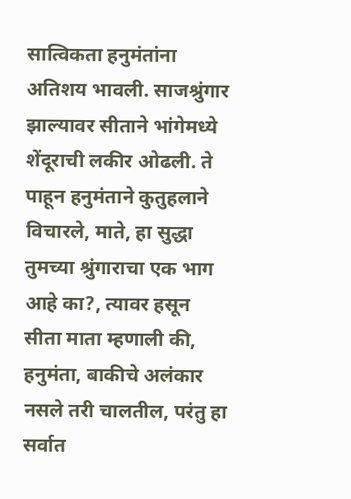सात्विकता हनुमंतांना अतिशय भावली. साजश्रुंगार झाल्यावर सीताने भांगेमध्ये शेंदूराची लकीर ओढली. ते पाहून हनुमंताने कुतुहलाने विचारले, माते, हा सुद्धा तुमच्या श्रुंगाराचा एक भाग आहे का?, त्यावर हसून सीता माता म्हणाली की, हनुमंता, बाकीचे अलंकार नसले तरी चालतील, परंतु हा सर्वात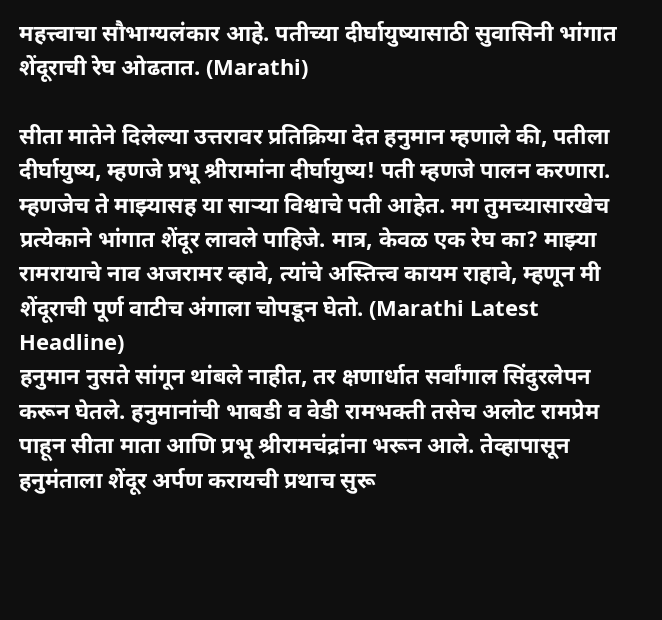महत्त्वाचा सौभाग्यलंकार आहे. पतीच्या दीर्घायुष्यासाठी सुवासिनी भांगात शेंदूराची रेघ ओढतात. (Marathi)

सीता मातेने दिलेल्या उत्तरावर प्रतिक्रिया देत हनुमान म्हणाले की, पतीला दीर्घायुष्य, म्हणजे प्रभू श्रीरामांना दीर्घायुष्य! पती म्हणजे पालन करणारा. म्हणजेच ते माझ्यासह या साऱ्या विश्वाचे पती आहेत. मग तुमच्यासारखेच प्रत्येकाने भांगात शेंदूर लावले पाहिजे. मात्र, केवळ एक रेघ का? माझ्या रामरायाचे नाव अजरामर व्हावे, त्यांचे अस्तित्त्व कायम राहावे, म्हणून मी शेंदूराची पूर्ण वाटीच अंगाला चोपडून घेतो. (Marathi Latest Headline)
हनुमान नुसते सांगून थांबले नाहीत, तर क्षणार्धात सर्वांगाल सिंदुरलेपन करून घेतले. हनुमानांची भाबडी व वेडी रामभक्ती तसेच अलोट रामप्रेम पाहून सीता माता आणि प्रभू श्रीरामचंद्रांना भरून आले. तेव्हापासून हनुमंताला शेंदूर अर्पण करायची प्रथाच सुरू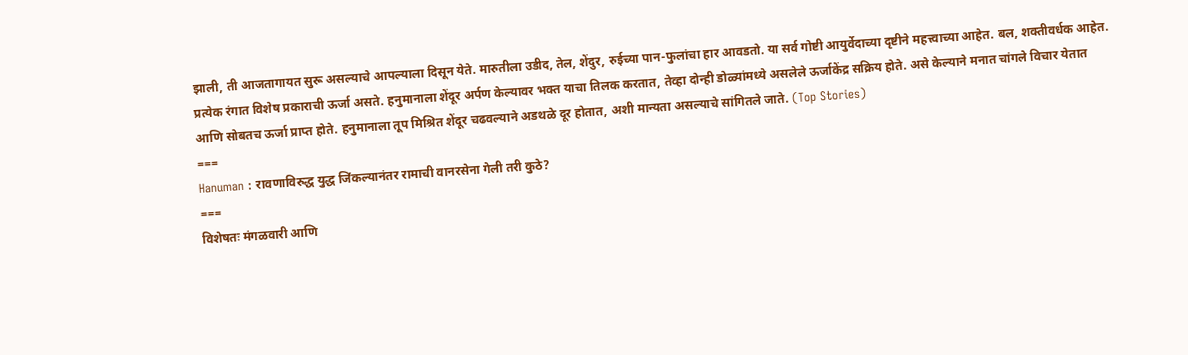झाली, ती आजतागायत सुरू असल्याचे आपल्याला दिसून येते. मारुतीला उडीद, तेल, शेंदुर, रुईच्या पान-फुलांचा हार आवडतो. या सर्व गोष्टी आयुर्वेदाच्या दृष्टीने महत्त्वाच्या आहेत. बल, शक्तीवर्धक आहेत. प्रत्येक रंगात विशेष प्रकाराची ऊर्जा असते. हनुमानाला शेंदूर अर्पण केल्यावर भक्त याचा तिलक करतात, तेव्हा दोन्ही डोळ्यांमध्ये असलेले ऊर्जाकेंद्र सक्रिय होते. असे केल्याने मनात चांगले विचार येतात आणि सोबतच ऊर्जा प्राप्त होते. हनुमानाला तूप मिश्रित शेंदूर चढवल्याने अडथळे दूर होतात, अशी मान्यता असल्याचे सांगितले जाते. (Top Stories)
===
Hanuman : रावणाविरुद्ध युद्ध जिंकल्यानंतर रामाची वानरसेना गेली तरी कुठे?
===
विशेषतः मंगळवारी आणि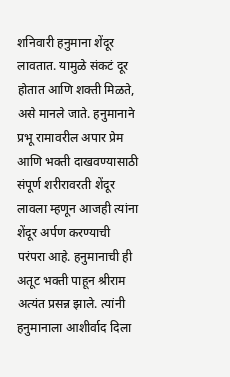शनिवारी हनुमाना शेंदूर लावतात. यामुळे संकटं दूर होतात आणि शक्ती मिळते, असे मानले जाते. हनुमानाने प्रभू रामावरील अपार प्रेम आणि भक्ती दाखवण्यासाठी संपूर्ण शरीरावरती शेंदूर लावला म्हणून आजही त्यांना शेंदूर अर्पण करण्याची परंपरा आहे. हनुमानाची ही अतूट भक्ती पाहून श्रीराम अत्यंत प्रसन्न झाले. त्यांनी हनुमानाला आशीर्वाद दिला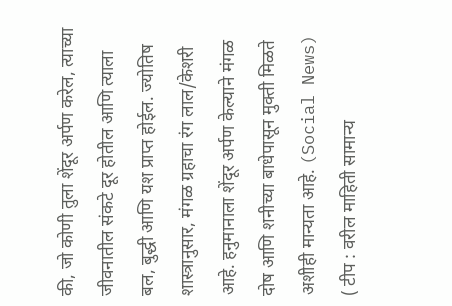की, जो कोणी तुला शेंदूर अर्पण करेल, त्याच्या जीवनातील संकटे दूर होतील आणि त्याला बल, बुद्धी आणि यश प्राप्त होईल. ज्योतिष शास्त्रानुसार, मंगळ ग्रहाचा रंग लाल/केशरी आहे. हनुमानाला शेंदूर अर्पण केल्याने मंगळ दोष आणि शनीच्या बाधेपासून मुक्ती मिळते अशीही मान्यता आहे. (Social News)
( टीप : वरील माहिती सामान्य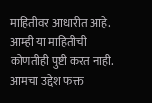माहितीवर आधारीत आहे. आम्ही या माहितीची कोणतीही पुष्टी करत नाही. आमचा उद्देश फक्त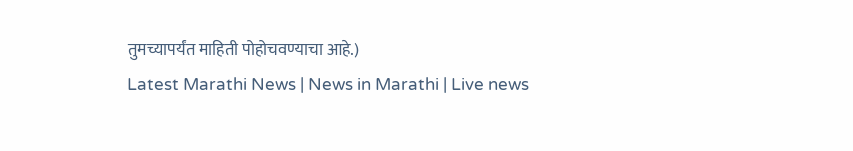तुमच्यापर्यंत माहिती पोहोचवण्याचा आहे.)
Latest Marathi News | News in Marathi | Live news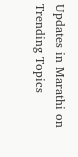Updates in Marathi on Trending Topics